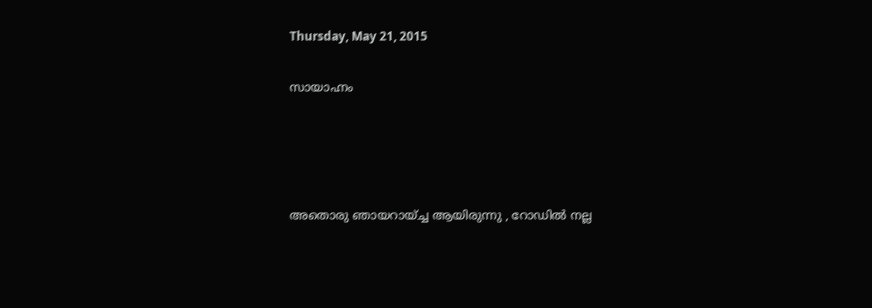Thursday, May 21, 2015

സായാഹ്നം




അതൊരു ഞായറായ്ച്ച ആയിരുന്നു , റോഡില്‍ നല്ല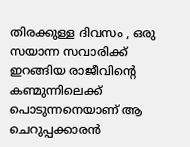തിരക്കുള്ള ദിവസം , ഒരു സയാന്ന സവാരിക്ക് ഇറങ്ങിയ രാജീവിന്റെ കണ്മുന്നിലെക്ക് പൊടുന്നനെയാണ് ആ ചെറുപ്പക്കാരന്‍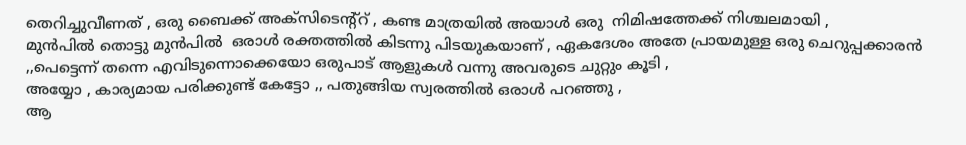തെറിച്ചുവീണത് , ഒരു ബൈക്ക് അക്സിടെന്റ്റ് , കണ്ട മാത്രയില്‍ അയാള്‍ ഒരു  നിമിഷത്തേക്ക് നിശ്ചലമായി ,
മുന്‍പില്‍ തൊട്ടു മുന്‍പില്‍  ഒരാള്‍ രക്തത്തില്‍ കിടന്നു പിടയുകയാണ് , ഏകദേശം അതേ പ്രായമുള്ള ഒരു ചെറുപ്പക്കാരന്‍ ,,പെട്ടെന്ന് തന്നെ എവിടുന്നൊക്കെയോ ഒരുപാട് ആളുകള്‍ വന്നു അവരുടെ ചുറ്റും കൂടി ,
അയ്യോ , കാര്യമായ പരിക്കുണ്ട് കേട്ടോ ,, പതുങ്ങിയ സ്വരത്തില്‍ ഒരാള്‍ പറഞ്ഞു ,
ആ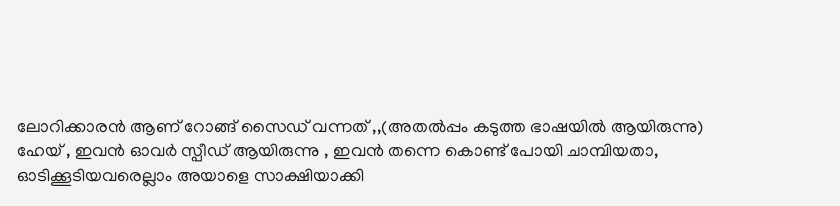ലോറിക്കാരന്‍ ആണ് റോങ്ങ്‌ സൈഡ് വന്നത് ,,(അതല്‍പ്പം കടുത്ത ഭാഷയില്‍ ആയിരുന്നു)
ഹേയ് , ഇവന്‍ ഓവര്‍ സ്പീഡ് ആയിരുന്നു , ഇവന്‍ തന്നെ കൊണ്ട് പോയി ചാമ്പിയതാ,
ഓടിക്കൂടിയവരെല്ലാം അയാളെ സാക്ഷിയാക്കി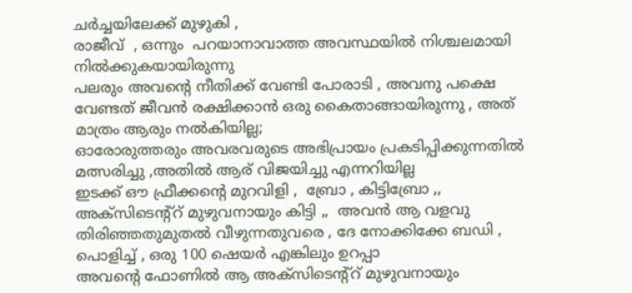ചര്‍ച്ചയിലേക്ക് മുഴുകി ,
രാജീവ്  , ഒന്നും  പറയാനാവാത്ത അവസ്ഥയില്‍ നിശ്ചലമായി നില്‍ക്കുകയായിരുന്നു
പലരും അവന്റെ നീതിക്ക് വേണ്ടി പോരാടി , അവനു പക്ഷെ വേണ്ടത് ജീവന്‍ രക്ഷിക്കാന്‍ ഒരു കൈതാങ്ങായിരുന്നു , അത് മാത്രം ആരും നല്‍കിയില്ല;
ഓരോരുത്തരും അവരവരുടെ അഭിപ്രായം പ്രകടിപ്പിക്കുന്നതില്‍ മത്സരിച്ചു ,അതില്‍ ആര് വിജയിച്ചു എന്നറിയില്ല
ഇടക്ക് ഔ ഫ്രീക്കന്റെ മുറവിളി ,  ബ്രോ , കിട്ടിബ്രോ ,, അക്സിടെന്റ്റ് മുഴുവനായും കിട്ടി ,,  അവന്‍ ആ വളവു തിരിഞ്ഞതുമുതല്‍ വീഴുന്നതുവരെ , ദേ നോക്കിക്കേ ബഡി , പൊളിച്ച് , ഒരു 100 ഷെയര്‍ എങ്കിലും ഉറപ്പാ
അവന്റെ ഫോണില്‍ ആ അക്സിടെന്റ്റ് മുഴുവനായും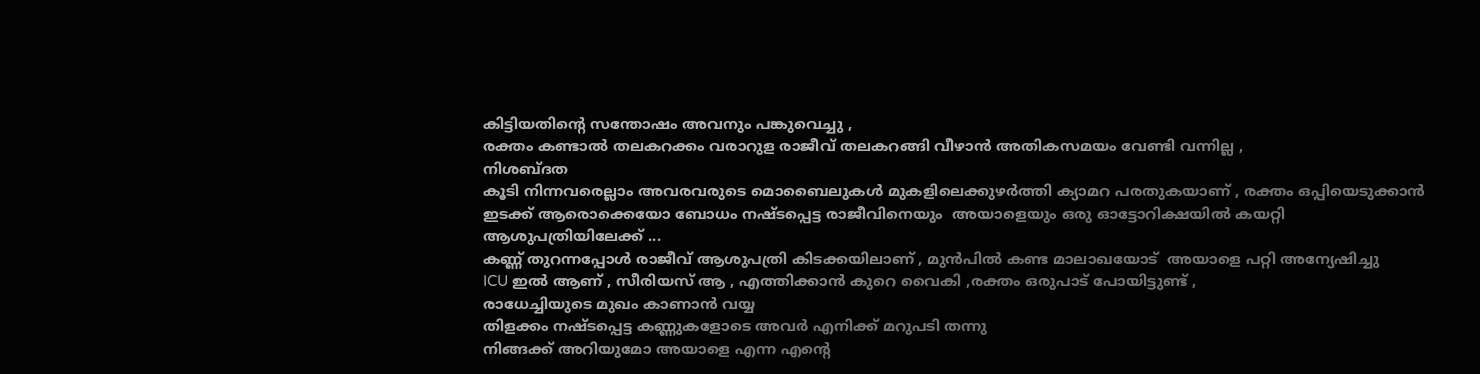കിട്ടിയതിന്റെ സന്തോഷം അവനും പങ്കുവെച്ചു ,
രക്തം കണ്ടാല്‍ തലകറക്കം വരാറുള രാജീവ് തലകറങ്ങി വീഴാന്‍ അതികസമയം വേണ്ടി വന്നില്ല ,
നിശബ്ദത
കൂടി നിന്നവരെല്ലാം അവരവരുടെ മൊബൈലുകള്‍ മുകളിലെക്കുഴര്‍ത്തി ക്യാമറ പരതുകയാണ് , രക്തം ഒപ്പിയെടുക്കാന്‍
ഇടക്ക് ആരൊക്കെയോ ബോധം നഷ്ടപ്പെട്ട രാജീവിനെയും  അയാളെയും ഒരു ഓട്ടോറിക്ഷയില്‍ കയറ്റി ആശുപത്രിയിലേക്ക് ...
കണ്ണ് തുറന്നപ്പോള്‍ രാജീവ്‌ ആശുപത്രി കിടക്കയിലാണ് , മുന്‍പില്‍ കണ്ട മാലാഖയോട്  അയാളെ പറ്റി അന്യേഷിച്ചു
ICU ഇല്‍ ആണ് , സീരിയസ് ആ , എത്തിക്കാന്‍ കുറെ വൈകി ,രക്തം ഒരുപാട് പോയിട്ടുണ്ട് ,
രാധേച്ചിയുടെ മുഖം കാണാന്‍ വയ്യ
തിളക്കം നഷ്ടപ്പെട്ട കണ്ണുകളോടെ അവര്‍ എനിക്ക് മറുപടി തന്നു
നിങ്ങക്ക് അറിയുമോ അയാളെ എന്ന എന്റെ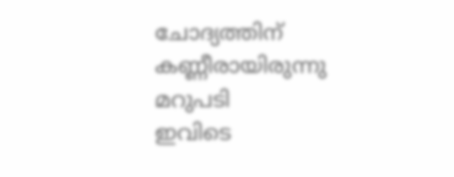ചോദ്യത്തിന് കണ്ണീരായിരുന്നു മറുപടി
ഇവിടെ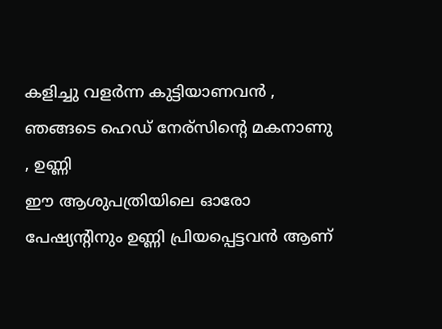കളിച്ചു വളര്‍ന്ന കുട്ടിയാണവന്‍ , ഞങ്ങടെ ഹെഡ് നേര്സിന്റെ മകനാണു , ഉണ്ണി
ഈ ആശുപത്രിയിലെ ഓരോ പേഷ്യന്റിനും ഉണ്ണി പ്രിയപ്പെട്ടവന്‍ ആണ്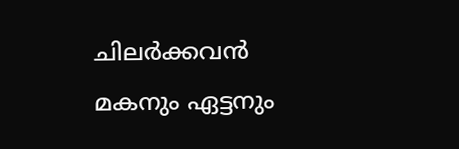ചിലര്‍ക്കവന്‍ മകനും ഏട്ടനും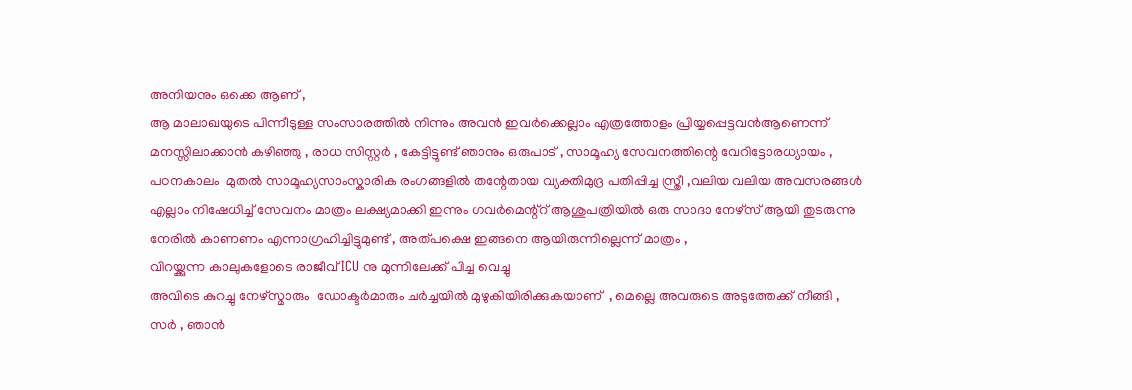അനിയനും ഒക്കെ ആണ് ,
ആ മാലാഖയുടെ പിന്നീടുള്ള സംസാരത്തില്‍ നിന്നും അവന്‍ ഇവര്‍ക്കെല്ലാം എത്രത്തോളം പ്രിയ്യപ്പെട്ടവന്‍ആണെന്ന് മനസ്സിലാക്കാന്‍ കഴിഞ്ഞു , രാധ സിസ്റ്റര്‍ , കേട്ടിട്ടുണ്ട് ഞാനും ഒരുപാട് , സാമൂഹ്യ സേവനത്തിന്റെ വേറിട്ടോരധ്യായം , പഠനകാലം  മുതല്‍ സാമൂഹ്യസാംസ്കാരിക രംഗങ്ങളില്‍ തന്റേതായ വ്യക്തിമുദ്ര പതിപ്പിച്ച സ്ത്രീ ,വലിയ വലിയ അവസരങ്ങള്‍ എല്ലാം നിഷേധിച്ച് സേവനം മാത്രം ലക്ഷ്യമാക്കി ഇന്നും ഗവര്‍മെന്റ്റ്‌ ആശുപത്രിയില്‍ ഒരു സാദാ നേഴ്സ് ആയി തുടരുന്നു
നേരില്‍ കാണണം എന്നാഗ്രഹിച്ചിട്ടുമുണ്ട് , അത്പക്ഷെ ഇങ്ങനെ ആയിരുന്നില്ലെന്ന് മാത്രം ,
വിറയ്ക്കുന്ന കാലുകളോടെ രാജീവ്‌ ICU നു മുന്നിലേക്ക് പിച്ച വെച്ചു
അവിടെ കുറച്ചു നേഴ്സ്മാരും  ഡോക്ടര്‍മാരും ചര്‍ച്ചയില്‍ മുഴുകിയിരിക്കുകയാണ്  , മെല്ലെ അവരുടെ അടുത്തേക്ക് നീങ്ങി ,
സര്‍ , ഞാന്‍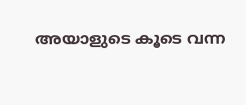അയാളുടെ കൂടെ വന്ന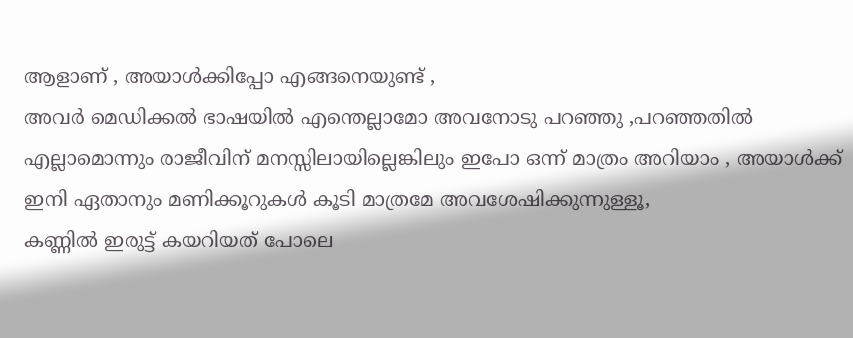ആളാണ് , അയാള്‍ക്കിപ്പോ എങ്ങനെയുണ്ട് ,
അവര്‍ മെഡിക്കല്‍ ഭാഷയില്‍ എന്തെല്ലാമോ അവനോടു പറഞ്ഞു ,പറഞ്ഞതില്‍ എല്ലാമൊന്നും രാജീവിന് മനസ്സിലായില്ലെങ്കിലും ഇപോ ഒന്ന് മാത്രം അറിയാം , അയാള്‍ക്ക് ഇനി ഏതാനും മണിക്കൂറുകള്‍ കൂടി മാത്രമേ അവശേഷിക്കുന്നുള്ളൂ,
കണ്ണില്‍ ഇരുട്ട് കയറിയത് പോലെ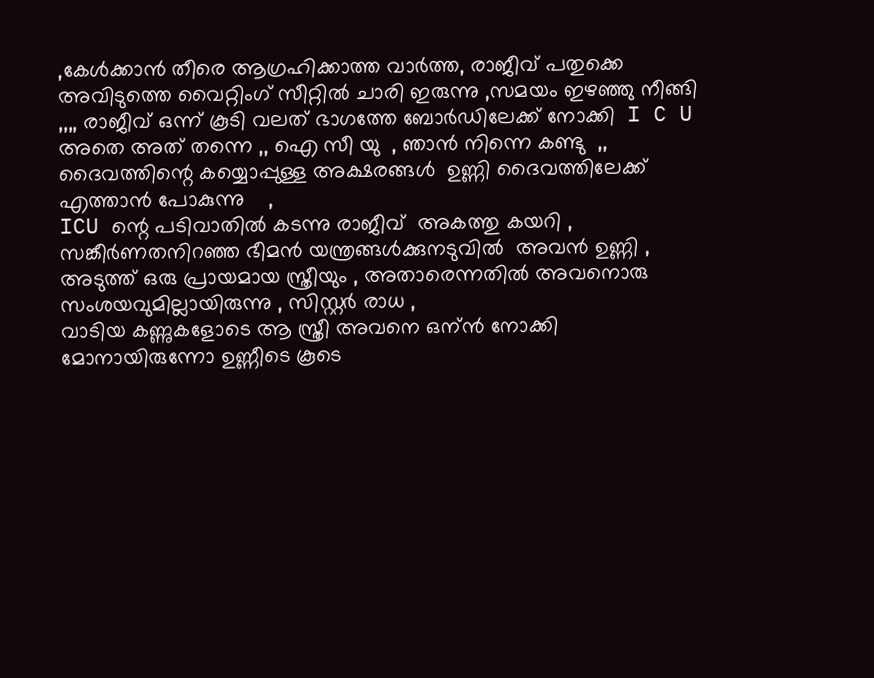,കേള്‍ക്കാന്‍ തീരെ ആഗ്രഹിക്കാത്ത വാര്‍ത്ത‍, രാജീവ് പതുക്കെ അവിടുത്തെ വൈറ്റിംഗ് സീറ്റില്‍ ചാരി ഇരുന്നു ,സമയം ഇഴഞ്ഞു നീങ്ങി ,,,, രാജീവ്‌ ഒന്ന് കൂടി വലത് ഭാഗത്തേ ബോര്‍ഡിലേക്ക് നോക്കി  I C U    അതെ അത് തന്നെ ,, ഐ സീ യു  , ഞാന്‍ നിന്നെ കണ്ടു  ,,  ദൈവത്തിന്റെ കയ്യൊപ്പുള്ള അക്ഷരങ്ങള്‍  ഉണ്ണി ദൈവത്തിലേക്ക് എത്താന്‍ പോകുന്നു    ,
ICU ന്റെ പടിവാതില്‍ കടന്നു രാജീവ്‌  അകത്തു കയറി , സങ്കീര്‍ണതനിറഞ്ഞ ഭീമന്‍ യന്ത്രങ്ങള്‍ക്കുനടുവില്‍  അവന്‍ ഉണ്ണി , അടുത്ത് ഒരു പ്രായമായ സ്ത്രീയും , അതാരെന്നതില്‍ അവനൊരു സംശയവുമില്ലായിരുന്നു , സിസ്റ്റര്‍ രാധ ,
വാടിയ കണ്ണുകളോടെ ആ സ്ത്രീ അവനെ ഒന്ന്‍ നോക്കി
മോനായിരുന്നോ ഉണ്ണീടെ കൂടെ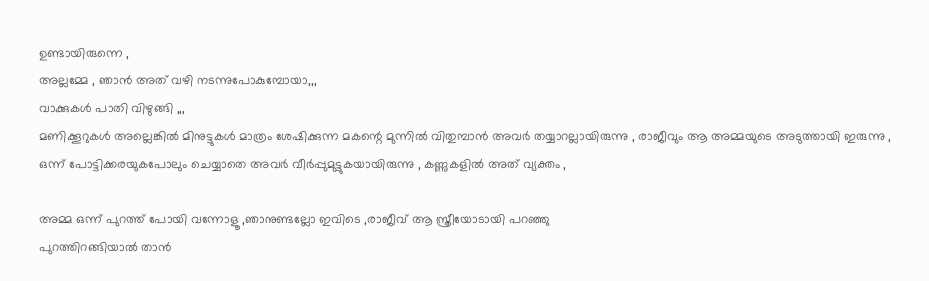ഉണ്ടായിരുന്നെ ,
അല്ലമ്മേ , ഞാന്‍ അത് വഴി നടന്നുപോകുമ്പോയാ,,,
വാക്കുകള്‍ പാതി വിഴുങ്ങി ,,,
മണിക്കൂറുകള്‍ അല്ലെങ്കില്‍ മിനുട്ടുകള്‍ മാത്രം ശേഷിക്കുന്ന മകന്റെ മുന്നില്‍ വിതുമ്പാന്‍ അവര്‍ തയ്യാറല്ലായിരുന്നു , രാജീവും ആ അമ്മയുടെ അടുത്തായി ഇരുന്നു , ഒന്ന് പോട്ടിക്കരയുകപോലും ചെയ്യാതെ അവര്‍ വീര്‍പ്പുമുട്ടുകയായിരുന്നു , കണ്ണുകളില്‍ അത് വ്യക്തം ,

അമ്മ ഒന്ന് പുറത്ത് പോയി വന്നോളൂ ,ഞാനുണ്ടല്ലോ ഇവിടെ ,രാജീവ്‌ ആ സ്ത്രീയോടായി പറഞ്ഞു
പുറത്തിറങ്ങിയാല്‍ താന്‍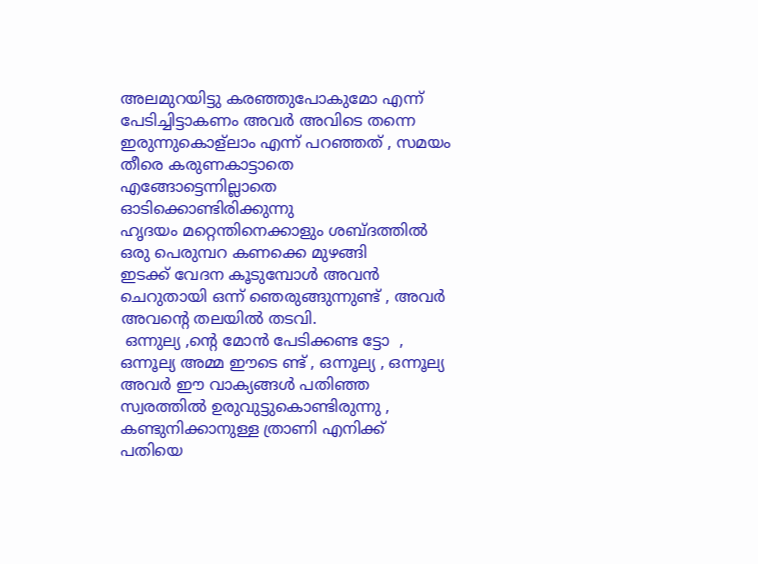അലമുറയിട്ടു കരഞ്ഞുപോകുമോ എന്ന് പേടിച്ചിട്ടാകണം അവര്‍ അവിടെ തന്നെ ഇരുന്നുകൊള്ലാം എന്ന് പറഞ്ഞത് , സമയം തീരെ കരുണകാട്ടാതെ എങ്ങോട്ടെന്നില്ലാതെ ഓടിക്കൊണ്ടിരിക്കുന്നു
ഹൃദയം മറ്റെന്തിനെക്കാളും ശബ്ദത്തില്‍ ഒരു പെരുമ്പറ കണക്കെ മുഴങ്ങി
ഇടക്ക് വേദന കൂടുമ്പോള്‍ അവന്‍ ചെറുതായി ഒന്ന് ഞെരുങ്ങുന്നുണ്ട് , അവര്‍ അവന്റെ തലയില്‍ തടവി.
 ഒന്നുല്യ ,ന്റെ മോന്‍ പേടിക്കണ്ട ട്ടോ  , ഒന്നൂല്യ അമ്മ ഈടെ ണ്ട് , ഒന്നൂല്യ , ഒന്നൂല്യ
അവര്‍ ഈ വാക്യങ്ങള്‍ പതിഞ്ഞ സ്വരത്തില്‍ ഉരുവുട്ടുകൊണ്ടിരുന്നു , കണ്ടുനിക്കാനുള്ള ത്രാണി എനിക്ക് പതിയെ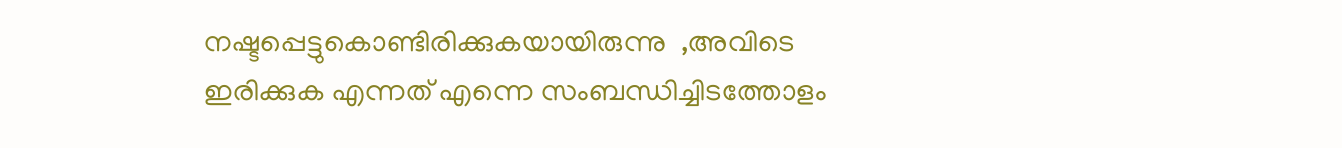നഷ്ടപ്പെട്ടുകൊണ്ടിരിക്കുകയായിരുന്നു  ,അവിടെ ഇരിക്കുക എന്നത് എന്നെ സംബന്ധിച്ചിടത്തോളം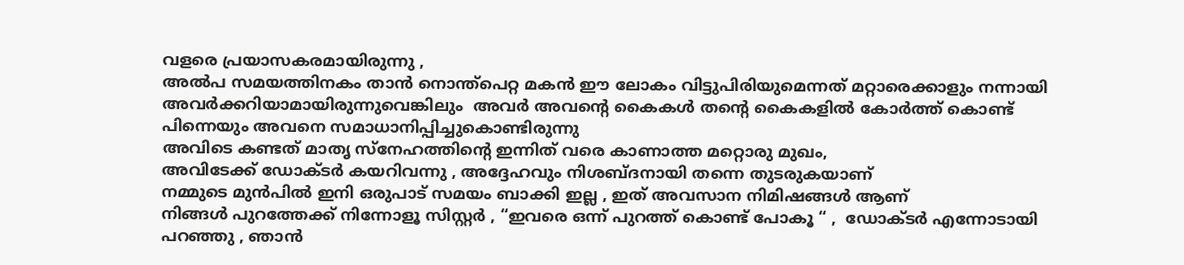വളരെ പ്രയാസകരമായിരുന്നു ,
അല്‍പ സമയത്തിനകം താന്‍ നൊന്ത്പെറ്റ മകന്‍ ഈ ലോകം വിട്ടുപിരിയുമെന്നത് മറ്റാരെക്കാളും നന്നായി അവര്‍ക്കറിയാമായിരുന്നുവെങ്കിലും  അവര്‍ അവന്റെ കൈകള്‍ തന്റെ കൈകളില്‍ കോര്‍ത്ത് കൊണ്ട് പിന്നെയും അവനെ സമാധാനിപ്പിച്ചുകൊണ്ടിരുന്നു
അവിടെ കണ്ടത് മാതൃ സ്നേഹത്തിന്റെ ഇന്നിത് വരെ കാണാത്ത മറ്റൊരു മുഖം,
അവിടേക്ക് ഡോക്ടര്‍ കയറിവന്നു , അദ്ദേഹവും നിശബ്ദനായി തന്നെ തുടരുകയാണ്
നമ്മുടെ മുന്‍പില്‍ ഇനി ഒരുപാട് സമയം ബാക്കി ഇല്ല , ഇത് അവസാന നിമിഷങ്ങള്‍ ആണ്
നിങ്ങള്‍ പുറത്തേക്ക് നിന്നോളൂ സിസ്റ്റര്‍ , “ഇവരെ ഒന്ന്‍ പുറത്ത് കൊണ്ട് പോകൂ “ ,  ഡോക്ടര്‍ എന്നോടായി പറഞ്ഞു , ഞാന്‍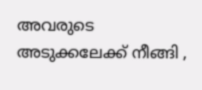അവരുടെ അടുക്കലേക്ക് നീങ്ങി ,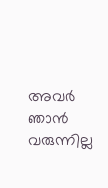അവര്‍ ഞാന്‍ വരുന്നില്ല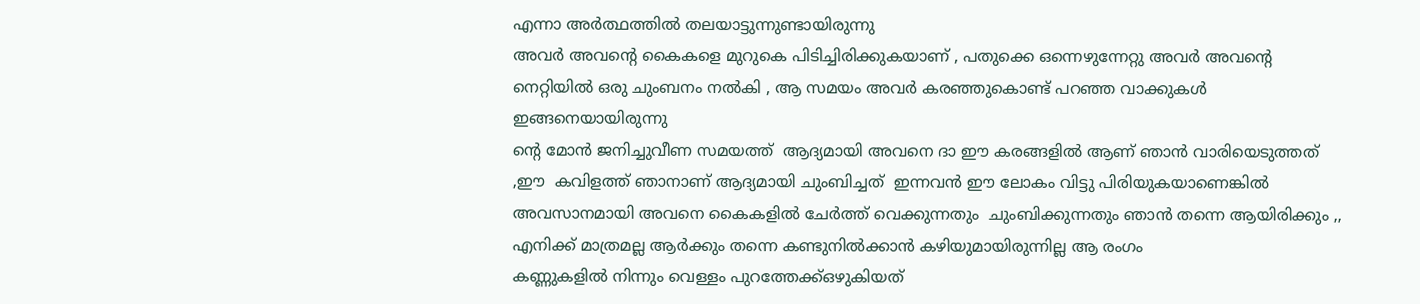എന്നാ അര്‍ത്ഥത്തില്‍ തലയാട്ടുന്നുണ്ടായിരുന്നു
അവര്‍ അവന്റെ കൈകളെ മുറുകെ പിടിച്ചിരിക്കുകയാണ് , പതുക്കെ ഒന്നെഴുന്നേറ്റു അവര്‍ അവന്റെ നെറ്റിയില്‍ ഒരു ചുംബനം നല്‍കി , ആ സമയം അവര്‍ കരഞ്ഞുകൊണ്ട് പറഞ്ഞ വാക്കുകള്‍ ഇങ്ങനെയായിരുന്നു
ന്റെ മോന്‍ ജനിച്ചുവീണ സമയത്ത്  ആദ്യമായി അവനെ ദാ ഈ കരങ്ങളില്‍ ആണ് ഞാന്‍ വാരിയെടുത്തത് ,ഈ  കവിളത്ത് ഞാനാണ്‌ ആദ്യമായി ചുംബിച്ചത്  ഇന്നവന്‍ ഈ ലോകം വിട്ടു പിരിയുകയാണെങ്കില്‍  അവസാനമായി അവനെ കൈകളില്‍ ചേര്‍ത്ത് വെക്കുന്നതും  ചുംബിക്കുന്നതും ഞാന്‍ തന്നെ ആയിരിക്കും ,,
എനിക്ക് മാത്രമല്ല ആര്‍ക്കും തന്നെ കണ്ടുനില്‍ക്കാന്‍ കഴിയുമായിരുന്നില്ല ആ രംഗം
കണ്ണുകളില്‍ നിന്നും വെള്ളം പുറത്തേക്ക്‌ഒഴുകിയത്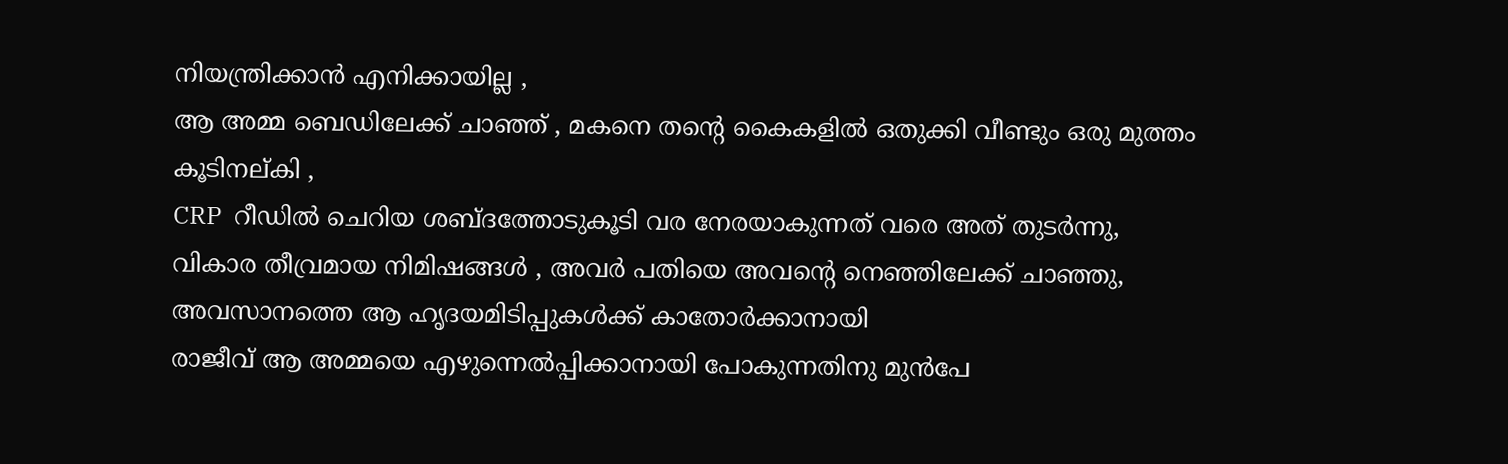നിയന്ത്രിക്കാന്‍ എനിക്കായില്ല ,
ആ അമ്മ ബെഡിലേക്ക് ചാഞ്ഞ് , മകനെ തന്റെ കൈകളില്‍ ഒതുക്കി വീണ്ടും ഒരു മുത്തം കൂടിനല്കി ,
CRP  റീഡില്‍ ചെറിയ ശബ്ദത്തോടുകൂടി വര നേരയാകുന്നത് വരെ അത് തുടര്‍ന്നു, വികാര തീവ്രമായ നിമിഷങ്ങള്‍ , അവര്‍ പതിയെ അവന്റെ നെഞ്ഞിലേക്ക് ചാഞ്ഞു,  അവസാനത്തെ ആ ഹൃദയമിടിപ്പുകള്‍ക്ക് കാതോര്‍ക്കാനായി
രാജീവ് ആ അമ്മയെ എഴുന്നെല്‍പ്പിക്കാനായി പോകുന്നതിനു മുന്‍പേ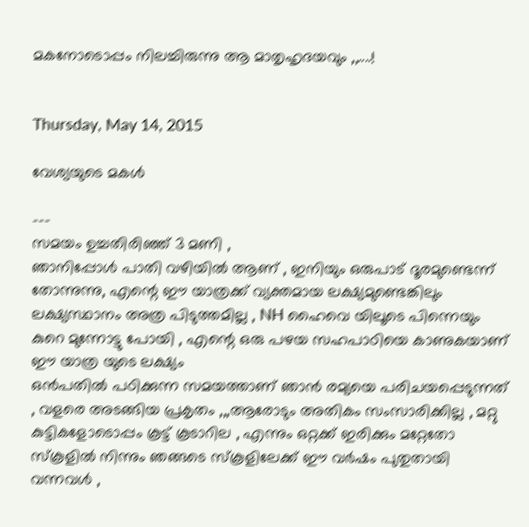മകനോടൊപ്പം നിലച്ചിരുന്നു ആ മാതൃഹൃദയവും ,,....!


Thursday, May 14, 2015

വേശ്യയുടെ മകള്‍

---
സമയം ഉച്ചതിരിഞ്ഞ് 3 മണി ,
ഞാനിപ്പോള്‍ പാതി വഴിയില്‍ ആണ് , ഇനിയും ഒരുപാട് ദൂരമുണ്ടെന്ന് തോന്നുന്നു, എന്റെ ഈ യാത്രക്ക് വ്യക്തമായ ലക്ഷ്യമുണ്ടെങ്കിലും ലക്ഷ്യസ്ഥാനം അത്ര പിടുത്തമില്ല , NH ഹൈവെ യിലൂടെ പിന്നെയും കുറെ മുന്നോട്ടു പോയി , എന്റെ ഒരു പഴയ സഹപാഠിയെ കാണുകയാണ് ഈ യാത്ര യുടെ ലക്ഷ്യം
ഒന്‍പതില്‍ പഠിക്കുന്ന സമയത്താണ് ഞാന്‍ രമ്യയെ പരിചയപ്പെടുന്നത് , വളരെ അടങ്ങിയ പ്രകൃതം ,,,ആരോടും അതികം സംസാരിക്കില്ല , മറ്റു കുട്ടികളോടൊപ്പം കൂട്ട് കൂടാറില , എന്നും ഒറ്റക്ക് ഇരിക്കും മറ്റേതോ സ്കൂളില്‍ നിന്നും ഞങ്ങടെ സ്കൂളിലേക്ക് ഈ വര്‍ഷം പുതുതായി വന്നവള്‍ ,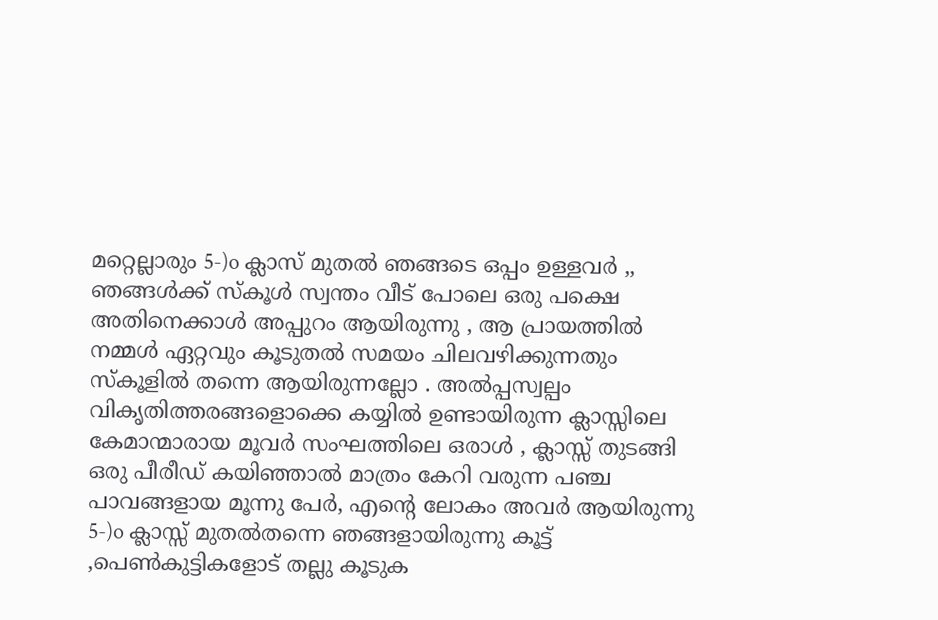മറ്റെല്ലാരും 5-)o ക്ലാസ് മുതല്‍ ഞങ്ങടെ ഒപ്പം ഉള്ളവര്‍ ,, ഞങ്ങള്‍ക്ക് സ്കൂള്‍ സ്വന്തം വീട് പോലെ ഒരു പക്ഷെ അതിനെക്കാള്‍ അപ്പുറം ആയിരുന്നു , ആ പ്രായത്തില്‍ നമ്മള്‍ ഏറ്റവും കൂടുതല്‍ സമയം ചിലവഴിക്കുന്നതും സ്കൂളില്‍ തന്നെ ആയിരുന്നല്ലോ . അല്‍പ്പസ്വല്പം വികൃതിത്തരങ്ങളൊക്കെ കയ്യില്‍ ഉണ്ടായിരുന്ന ക്ലാസ്സിലെ കേമാന്മാരായ മൂവര്‍ സംഘത്തിലെ ഒരാള്‍ , ക്ലാസ്സ്‌ തുടങ്ങി ഒരു പീരീഡ്‌ കയിഞ്ഞാല്‍ മാത്രം കേറി വരുന്ന പഞ്ച പാവങ്ങളായ മൂന്നു പേര്‍, എന്റെ ലോകം അവര്‍ ആയിരുന്നു 5-)o ക്ലാസ്സ്‌ മുതല്‍തന്നെ ഞങ്ങളായിരുന്നു കൂട്ട് ,പെണ്‍കുട്ടികളോട് തല്ലു കൂടുക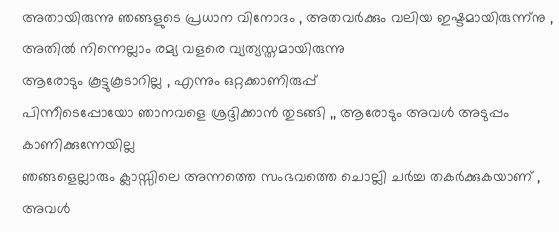അതായിരുന്നു ഞങ്ങളുടെ പ്രധാന വിനോദം , അതവര്‍ക്കും വലിയ ഇഷ്ടമായിരുന്ന്നു ,
അതില്‍ നിന്നെല്ലാം രമ്യ വളരെ വ്യത്യസ്തമായിരുന്നു
ആരോടും കൂട്ടുകൂടാറില്ല , എന്നും ഒറ്റക്കാണിരുപ്പ്‌
പിന്നീടെപ്പോയോ ഞാനവളെ ശ്രദ്ദിക്കാന്‍ തുടങ്ങി ,, ആരോടും അവള്‍ അടുപ്പം കാണിക്കുന്നേയില്ല
ഞങ്ങളെല്ലാരും ക്ലാസ്സിലെ അന്നത്തെ സംഭവത്തെ ചൊല്ലി ചര്‍ച്ച തകര്‍ക്കുകയാണ് , അവള്‍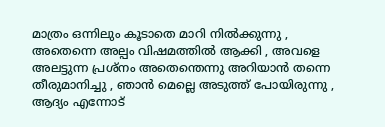മാത്രം ഒന്നിലും കൂടാതെ മാറി നില്‍ക്കുന്നു ,
അതെന്നെ അല്പം വിഷമത്തില്‍ ആക്കി , അവളെ അലട്ടുന്ന പ്രശ്നം അതെന്തെന്നു അറിയാന്‍ തന്നെ തീരുമാനിച്ചു , ഞാന്‍ മെല്ലെ അടുത്ത് പോയിരുന്നു ,
ആദ്യം എന്നോട്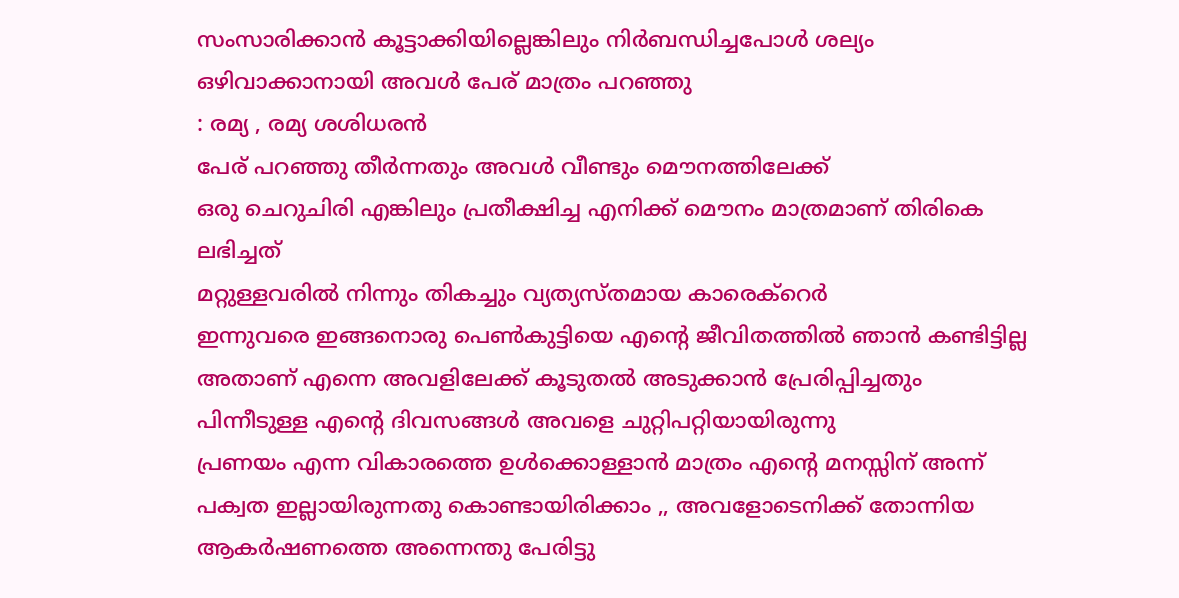സംസാരിക്കാന്‍ കൂട്ടാക്കിയില്ലെങ്കിലും നിര്‍ബന്ധിച്ചപോള്‍ ശല്യം ഒഴിവാക്കാനായി അവള്‍ പേര് മാത്രം പറഞ്ഞു
: രമ്യ , രമ്യ ശശിധരന്‍
പേര് പറഞ്ഞു തീര്‍ന്നതും അവള്‍ വീണ്ടും മൌനത്തിലേക്ക്
ഒരു ചെറുചിരി എങ്കിലും പ്രതീക്ഷിച്ച എനിക്ക് മൌനം മാത്രമാണ് തിരികെ ലഭിച്ചത്
മറ്റുള്ളവരില്‍ നിന്നും തികച്ചും വ്യത്യസ്തമായ കാരെക്റെര്‍
ഇന്നുവരെ ഇങ്ങനൊരു പെണ്‍കുട്ടിയെ എന്റെ ജീവിതത്തില്‍ ഞാന്‍ കണ്ടിട്ടില്ല
അതാണ് എന്നെ അവളിലേക്ക് കൂടുതല്‍ അടുക്കാന്‍ പ്രേരിപ്പിച്ചതും
പിന്നീടുള്ള എന്റെ ദിവസങ്ങള്‍ അവളെ ചുറ്റിപറ്റിയായിരുന്നു
പ്രണയം എന്ന വികാരത്തെ ഉള്‍ക്കൊള്ളാന്‍ മാത്രം എന്റെ മനസ്സിന് അന്ന് പക്വത ഇല്ലായിരുന്നതു കൊണ്ടായിരിക്കാം ,, അവളോടെനിക്ക് തോന്നിയ ആകര്‍ഷണത്തെ അന്നെന്തു പേരിട്ടു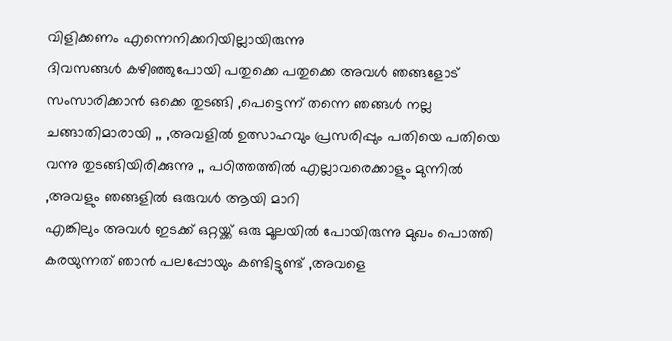വിളിക്കണം എന്നെനിക്കറിയില്ലായിരുന്നു
ദിവസങ്ങള്‍ കഴിഞ്ഞുപോയി പതുക്കെ പതുക്കെ അവള്‍ ഞങ്ങളോട് സംസാരിക്കാന്‍ ഒക്കെ തുടങ്ങി ,പെട്ടെന്ന് തന്നെ ഞങ്ങള്‍ നല്ല ചങ്ങാതിമാരായി ,, ,അവളില്‍ ഉത്സാഹവും പ്രസരിപ്പും പതിയെ പതിയെ വന്നു തുടങ്ങിയിരിക്കുന്നു ,, പഠിത്തത്തില്‍ എല്ലാവരെക്കാളും മുന്നില്‍ ,അവളും ഞങ്ങളില്‍ ഒരുവള്‍ ആയി മാറി
എങ്കിലും അവള്‍ ഇടക്ക് ഒറ്റയ്ക്ക് ഒരു മൂലയില്‍ പോയിരുന്നു മുഖം പൊത്തി കരയുന്നത് ഞാന്‍ പലപ്പോയും കണ്ടിട്ടുണ്ട് ,അവളെ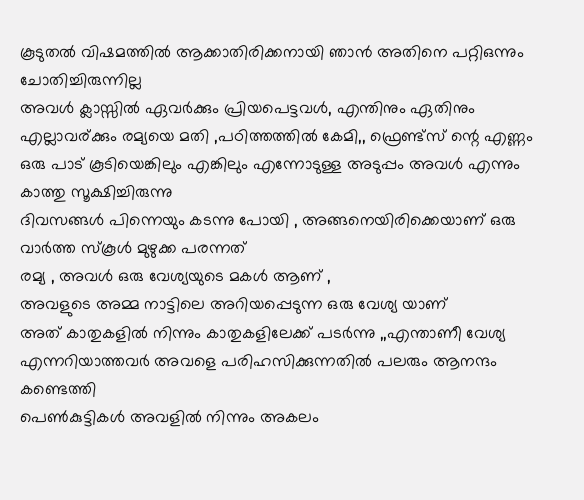കൂടുതല്‍ വിഷമത്തില്‍ ആക്കാതിരിക്കനായി ഞാന്‍ അതിനെ പറ്റിഒന്നും ചോതിച്ചിരുന്നില്ല
അവള്‍ ക്ലാസ്സില്‍ ഏവര്‍ക്കും പ്രിയപെട്ടവള്‍, എന്തിനും ഏതിനും എല്ലാവര്ക്കും രമ്യയെ മതി ,പഠിത്തത്തില്‍ കേമി,, ഫ്രെണ്ട്സ് ന്റെ എണ്ണം ഒരു പാട് കൂടിയെങ്കിലും എങ്കിലും എന്നോടുള്ള അടുപ്പം അവള്‍ എന്നും കാത്തു സൂക്ഷിച്ചിരുന്നു
ദിവസങ്ങള്‍ പിന്നെയും കടന്നു പോയി , അങ്ങനെയിരിക്കെയാണ് ഒരു വാര്‍ത്ത‍ സ്കൂള്‍ മുഴുക്ക പരന്നത്
രമ്യ , അവള്‍ ഒരു വേശ്യയുടെ മകള്‍ ആണ് ,
അവളുടെ അമ്മ നാട്ടിലെ അറിയപ്പെടുന്ന ഒരു വേശ്യ യാണ്
അത് കാതുകളില്‍ നിന്നും കാതുകളിലേക്ക് പടര്‍ന്നു ,,എന്താണീ വേശ്യ എന്നറിയാത്തവര്‍ അവളെ പരിഹസിക്കുന്നതില്‍ പലരും ആനന്ദം കണ്ടെത്തി
പെണ്‍കുട്ടികള്‍ അവളില്‍ നിന്നും അകലം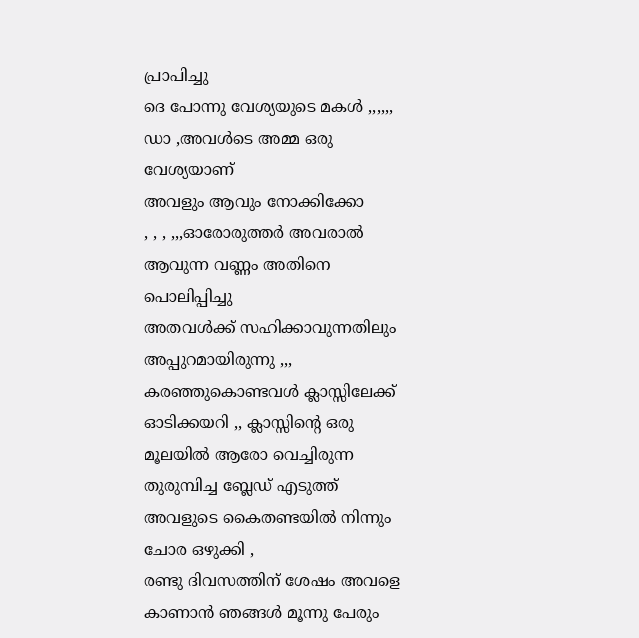പ്രാപിച്ചു
ദെ പോന്നു വേശ്യയുടെ മകള്‍ ,,,,,,
ഡാ ,അവള്‍ടെ അമ്മ ഒരു വേശ്യയാണ്
അവളും ആവും നോക്കിക്കോ
, , , ,,,ഓരോരുത്തര്‍ അവരാല്‍ ആവുന്ന വണ്ണം അതിനെ പൊലിപ്പിച്ചു
അതവള്‍ക്ക്‌ സഹിക്കാവുന്നതിലും അപ്പുറമായിരുന്നു ,,, കരഞ്ഞുകൊണ്ടവള്‍ ക്ലാസ്സിലേക്ക് ഓടിക്കയറി ,, ക്ലാസ്സിന്റെ ഒരു മൂലയില്‍ ആരോ വെച്ചിരുന്ന തുരുമ്പിച്ച ബ്ലേഡ് എടുത്ത് അവളുടെ കൈതണ്ടയില്‍ നിന്നും ചോര ഒഴുക്കി ,
രണ്ടു ദിവസത്തിന് ശേഷം അവളെ കാണാന്‍ ഞങ്ങള്‍ മൂന്നു പേരും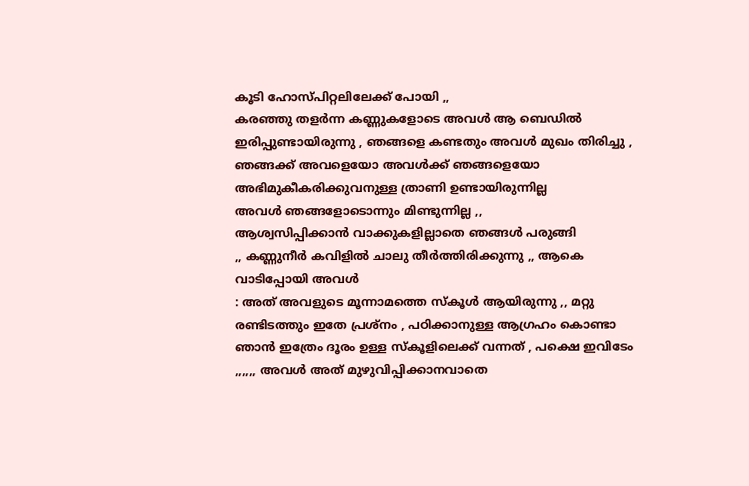കൂടി ഹോസ്പിറ്റലിലേക്ക് പോയി ,,
കരഞ്ഞു തളര്‍ന്ന കണ്ണുകളോടെ അവള്‍ ആ ബെഡില്‍ ഇരിപ്പുണ്ടായിരുന്നു , ഞങ്ങളെ കണ്ടതും അവള്‍ മുഖം തിരിച്ചു , ഞങ്ങക്ക് അവളെയോ അവള്‍ക്ക് ഞങ്ങളെയോ അഭിമുകീകരിക്കുവനുള്ള ത്രാണി ഉണ്ടായിരുന്നില്ല
അവള്‍ ഞങ്ങളോടൊന്നും മിണ്ടുന്നില്ല ,,
ആശ്വസിപ്പിക്കാന്‍ വാക്കുകളില്ലാതെ ഞങ്ങള്‍ പരുങ്ങി
,, കണ്ണുനീര്‍ കവിളില്‍ ചാലു തീര്‍ത്തിരിക്കുന്നു ,, ആകെ വാടിപ്പോയി അവള്‍
: അത് അവളുടെ മൂന്നാമത്തെ സ്കൂള്‍ ആയിരുന്നു ,, മറ്റു രണ്ടിടത്തും ഇതേ പ്രശ്നം , പഠിക്കാനുള്ള ആഗ്രഹം കൊണ്ടാ ഞാന്‍ ഇത്രേം ദൂരം ഉള്ള സ്കൂളിലെക്ക് വന്നത് , പക്ഷെ ഇവിടേം ,,,,,, അവള്‍ അത് മുഴുവിപ്പിക്കാനവാതെ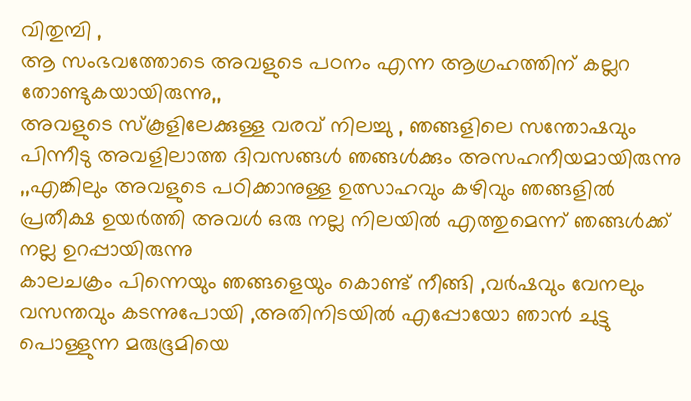വിതുമ്പി ,
ആ സംഭവത്തോടെ അവളുടെ പഠനം എന്ന ആഗ്രഹത്തിന് കല്ലറ തോണ്ടുകയായിരുന്നു,,
അവളുടെ സ്കൂളിലേക്കുള്ള വരവ് നിലച്ചു , ഞങ്ങളിലെ സന്തോഷവും
പിന്നീടു അവളിലാത്ത ദിവസങ്ങള്‍ ഞങ്ങള്‍ക്കും അസഹനീയമായിരുന്നു ,,എങ്കിലും അവളുടെ പഠിക്കാനുള്ള ഉത്സാഹവും കഴിവും ഞങ്ങളില്‍ പ്രതീക്ഷ ഉയര്‍ത്തി അവള്‍ ഒരു നല്ല നിലയില്‍ എത്തുമെന്ന് ഞങ്ങള്‍ക്ക് നല്ല ഉറപ്പായിരുന്നു
കാലചക്രം പിന്നെയും ഞങ്ങളെയും കൊണ്ട് നീങ്ങി ,വര്‍ഷവും വേനലും വസന്തവും കടന്നുപോയി ,അതിനിടയില്‍ എപ്പോയോ ഞാന്‍ ചുട്ടു പൊള്ളുന്ന മരുഭൂമിയെ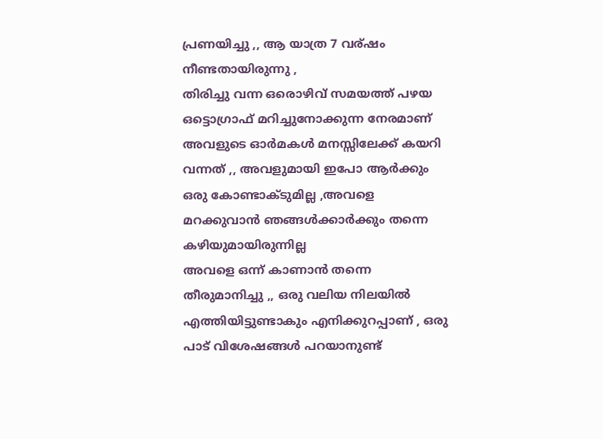പ്രണയിച്ചു ,, ആ യാത്ര 7 വര്ഷം നീണ്ടതായിരുന്നു ,
തിരിച്ചു വന്ന ഒരൊഴിവ് സമയത്ത് പഴയ ഒട്ടൊഗ്രാഫ് മറിച്ചുനോക്കുന്ന നേരമാണ് അവളുടെ ഓര്‍മകള്‍ മനസ്സിലേക്ക് കയറി വന്നത് ,, അവളുമായി ഇപോ ആര്‍ക്കും ഒരു കോണ്ടാക്ടുമില്ല ,അവളെ മറക്കുവാന്‍ ഞങ്ങള്‍ക്കാര്‍ക്കും തന്നെ കഴിയുമായിരുന്നില്ല
അവളെ ഒന്ന്‍ കാണാന്‍ തന്നെ തീരുമാനിച്ചു ,, ഒരു വലിയ നിലയില്‍ എത്തിയിട്ടുണ്ടാകും എനിക്കുറപ്പാണ് , ഒരു പാട് വിശേഷങ്ങള്‍ പറയാനുണ്ട്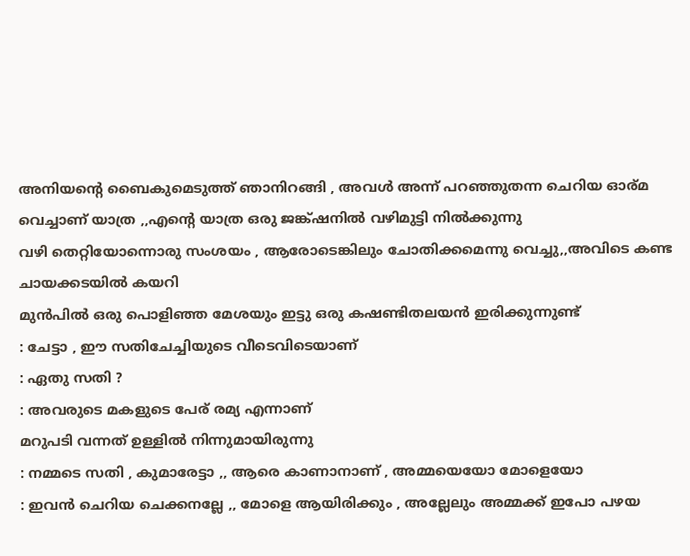അനിയന്റെ ബൈകുമെടുത്ത് ഞാനിറങ്ങി , അവള്‍ അന്ന് പറഞ്ഞുതന്ന ചെറിയ ഓര്മ വെച്ചാണ്‌ യാത്ര ,,എന്റെ യാത്ര ഒരു ജങ്ക്ഷനില്‍ വഴിമുട്ടി നില്‍ക്കുന്നു
വഴി തെറ്റിയോന്നൊരു സംശയം , ആരോടെങ്കിലും ചോതിക്കമെന്നു വെച്ചു,,അവിടെ കണ്ട ചായക്കടയില്‍ കയറി
മുന്‍പില്‍ ഒരു പൊളിഞ്ഞ മേശയും ഇട്ടു ഒരു കഷണ്ടിതലയന്‍ ഇരിക്കുന്നുണ്ട്
: ചേട്ടാ , ഈ സതിചേച്ചിയുടെ വീടെവിടെയാണ്
: ഏതു സതി ?
: അവരുടെ മകളുടെ പേര് രമ്യ എന്നാണ്
മറുപടി വന്നത് ഉള്ളില്‍ നിന്നുമായിരുന്നു
: നമ്മടെ സതി , കുമാരേട്ടാ ,, ആരെ കാണാനാണ് , അമ്മയെയോ മോളെയോ
: ഇവന്‍ ചെറിയ ചെക്കനല്ലേ ,, മോളെ ആയിരിക്കും , അല്ലേലും അമ്മക്ക് ഇപോ പഴയ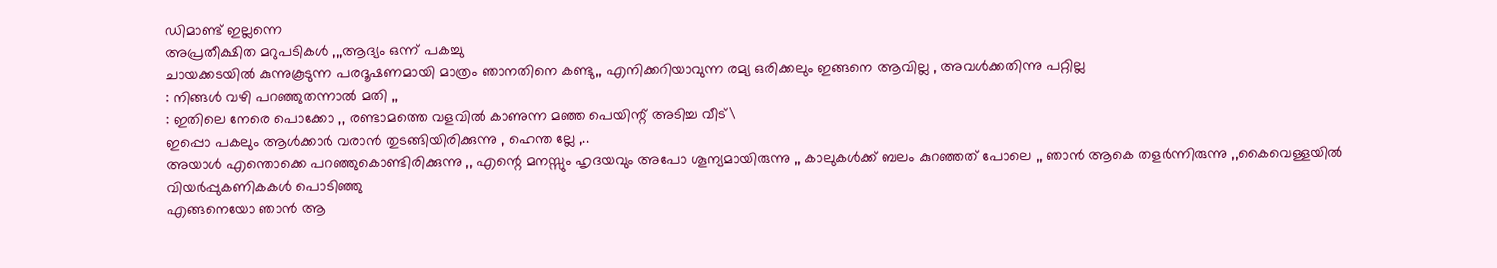ഡിമാണ്ട് ഇല്ലന്നെ
അപ്രതീക്ഷിത മറുപടികള്‍ ,,,ആദ്യം ഒന്ന് പകച്ചു
ചായക്കടയില്‍ കുന്നുകൂടുന്ന പരദൂഷണമായി മാത്രം ഞാനതിനെ കണ്ടു,, എനിക്കറിയാവുന്ന രമ്യ ഒരിക്കലും ഇങ്ങനെ ആവില്ല , അവള്‍ക്കതിന്നു പറ്റില്ല
: നിങ്ങള്‍ വഴി പറഞ്ഞുതന്നാല്‍ മതി ,,
: ഇതിലെ നേരെ പൊക്കോ ,, രണ്ടാമത്തെ വളവില്‍ കാണുന്ന മഞ്ഞ പെയിന്റ് അടിച്ച വീട്\
ഇപ്പൊ പകലും ആള്‍ക്കാര്‍ വരാന്‍ തുടങ്ങിയിരിക്കുന്നു , ഹെന്ത ല്ലേ ,..
അയാള്‍ എന്തൊക്കെ പറഞ്ഞുകൊണ്ടിരിക്കുന്നു ,, എന്റെ മനസ്സും ഹൃദയവും അപോ ശൂന്യമായിരുന്നു ,, കാലുകള്‍ക്ക് ബലം കുറഞ്ഞത് പോലെ ,, ഞാന്‍ ആകെ തളര്‍ന്നിരുന്നു ,,കൈവെള്ളയില്‍ വിയര്‍പ്പുകണികകള്‍ പൊടിഞ്ഞു
എങ്ങനെയോ ഞാന്‍ ആ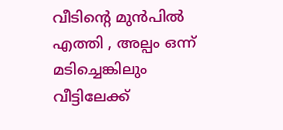വീടിന്റെ മുന്‍പില്‍ എത്തി , അല്പം ഒന്ന് മടിച്ചെങ്കിലും
വീട്ടിലേക്ക്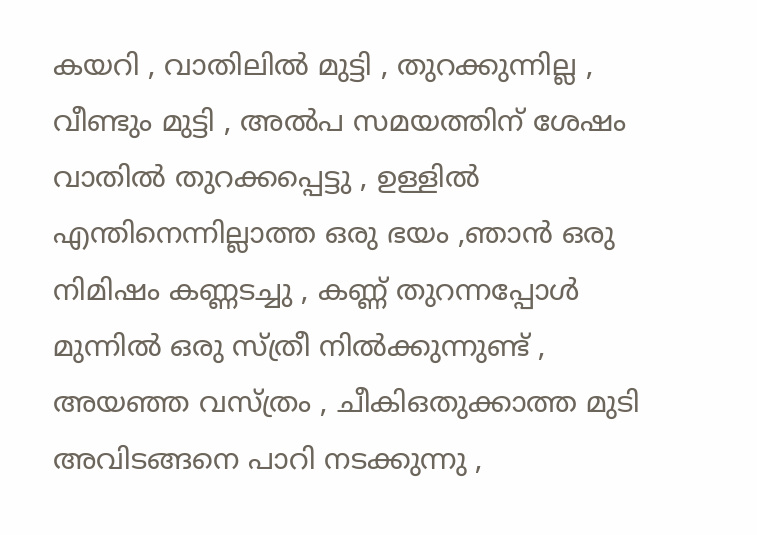കയറി , വാതിലില്‍ മുട്ടി , തുറക്കുന്നില്ല , വീണ്ടും മുട്ടി , അല്‍പ സമയത്തിന് ശേഷം വാതില്‍ തുറക്കപ്പെട്ടു , ഉള്ളില്‍ എന്തിനെന്നില്ലാത്ത ഒരു ഭയം ,ഞാന്‍ ഒരു നിമിഷം കണ്ണടച്ചു , കണ്ണ് തുറന്നപ്പോള്‍ മുന്നില്‍ ഒരു സ്ത്രീ നില്‍ക്കുന്നുണ്ട് ,
അയഞ്ഞ വസ്ത്രം , ചീകിഒതുക്കാത്ത മുടി അവിടങ്ങനെ പാറി നടക്കുന്നു ,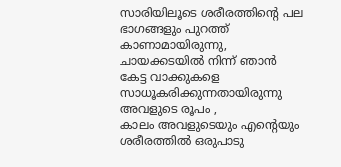സാരിയിലൂടെ ശരീരത്തിന്റെ പല ഭാഗങ്ങളും പുറത്ത് കാണാമായിരുന്നു, ചായക്കടയില്‍ നിന്ന് ഞാന്‍ കേട്ട വാക്കുകളെ സാധൂകരിക്കുന്നതായിരുന്നു അവളുടെ രൂപം ,
കാലം അവളുടെയും എന്റെയും ശരീരത്തില്‍ ഒരുപാടു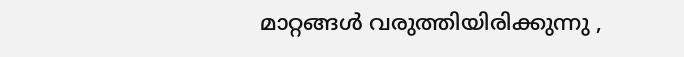മാറ്റങ്ങള്‍ വരുത്തിയിരിക്കുന്നു ,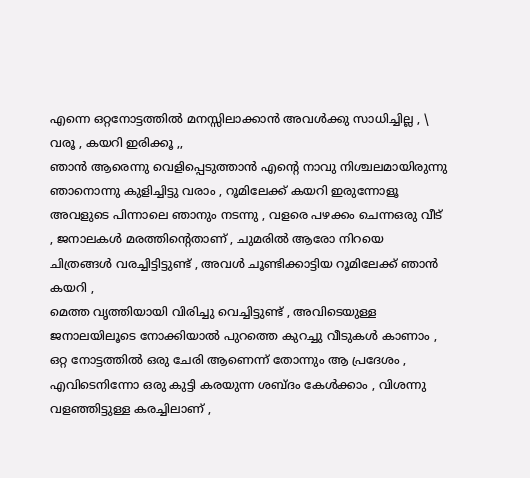എന്നെ ഒറ്റനോട്ടത്തില്‍ മനസ്സിലാക്കാന്‍ അവള്‍ക്കു സാധിച്ചില്ല , \
വരൂ , കയറി ഇരിക്കൂ ,,
ഞാന്‍ ആരെന്നു വെളിപ്പെടുത്താന്‍ എന്റെ നാവു നിശ്ചലമായിരുന്നു
ഞാനൊന്നു കുളിച്ചിട്ടു വരാം , റൂമിലേക്ക് കയറി ഇരുന്നോളൂ
അവളുടെ പിന്നാലെ ഞാനും നടന്നു , വളരെ പഴക്കം ചെന്നഒരു വീട് , ജനാലകള്‍ മരത്തിന്റെതാണ് , ചുമരില്‍ ആരോ നിറയെ ചിത്രങ്ങള്‍ വരച്ചിട്ടിട്ടുണ്ട് , അവള്‍ ചൂണ്ടിക്കാട്ടിയ റൂമിലേക്ക് ഞാന്‍ കയറി ,
മെത്ത വൃത്തിയായി വിരിച്ചു വെച്ചിട്ടുണ്ട് , അവിടെയുള്ള ജനാലയിലൂടെ നോക്കിയാല്‍ പുറത്തെ കുറച്ചു വീടുകള്‍ കാണാം , ഒറ്റ നോട്ടത്തില്‍ ഒരു ചേരി ആണെന്ന് തോന്നും ആ പ്രദേശം , എവിടെനിന്നോ ഒരു കുട്ടി കരയുന്ന ശബ്ദം കേള്‍ക്കാം , വിശന്നു വളഞ്ഞിട്ടുള്ള കരച്ചിലാണ് ,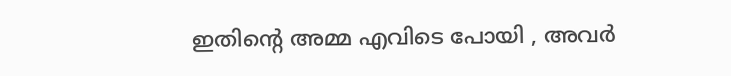ഇതിന്റെ അമ്മ എവിടെ പോയി , അവര്‍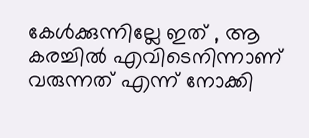കേള്‍ക്കുന്നില്ലേ ഇത് , ആ കരച്ചില്‍ എവിടെനിന്നാണ് വരുന്നത് എന്ന് നോക്കി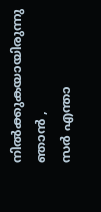നില്‍ക്കുകയായിരുന്നു ഞാന്‍ ,
സര്‍ എന്താ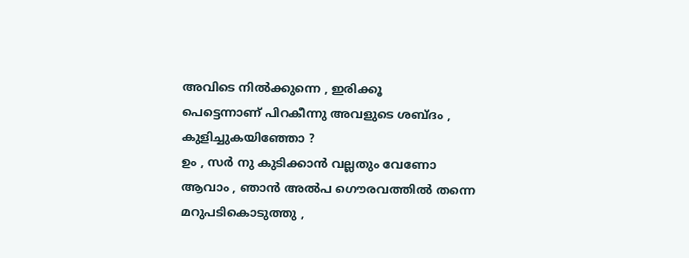അവിടെ നില്‍ക്കുന്നെ , ഇരിക്കൂ
പെട്ടെന്നാണ് പിറകീന്നു അവളുടെ ശബ്ദം ,
കുളിച്ചുകയിഞ്ഞോ ?
ഉം , സര്‍ നു കുടിക്കാന്‍ വല്ലതും വേണോ
ആവാം , ഞാന്‍ അല്‍പ ഗൌരവത്തില്‍ തന്നെ മറുപടികൊടുത്തു ,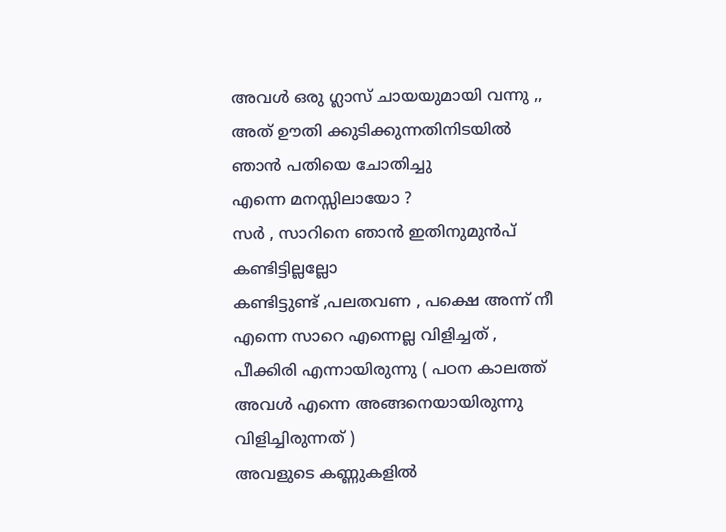അവള്‍ ഒരു ഗ്ലാസ്‌ ചായയുമായി വന്നു ,, അത് ഊതി ക്കുടിക്കുന്നതിനിടയില്‍ ഞാന്‍ പതിയെ ചോതിച്ചു
എന്നെ മനസ്സിലായോ ?
സര്‍ , സാറിനെ ഞാന്‍ ഇതിനുമുന്‍പ് കണ്ടിട്ടില്ലല്ലോ
കണ്ടിട്ടുണ്ട് ,പലതവണ , പക്ഷെ അന്ന് നീ എന്നെ സാറെ എന്നെല്ല വിളിച്ചത് , പീക്കിരി എന്നായിരുന്നു ( പഠന കാലത്ത് അവള്‍ എന്നെ അങ്ങനെയായിരുന്നു വിളിച്ചിരുന്നത് )
അവളുടെ കണ്ണുകളില്‍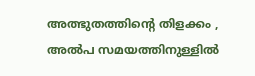അത്ഭുതത്തിന്റെ തിളക്കം , അല്‍പ സമയത്തിനുള്ളില്‍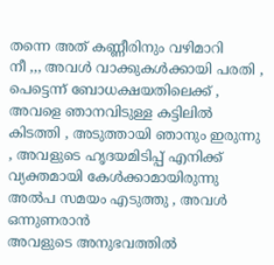തന്നെ അത് കണ്ണീരിനും വഴിമാറി
നീ ,,, അവള്‍ വാക്കുകള്‍ക്കായി പരതി , പെട്ടെന്ന് ബോധക്ഷയതിലെക്ക് ,
അവളെ ഞാനവിടുള്ള കട്ടിലില്‍ കിടത്തി , അടുത്തായി ഞാനും ഇരുന്നു , അവളുടെ ഹൃദയമിടിപ്പ് എനിക്ക് വ്യക്തമായി കേള്‍ക്കാമായിരുന്നു
അല്‍പ സമയം എടുത്തു , അവള്‍ ഒന്നുണരാന്‍
അവളുടെ അനുഭവത്തില്‍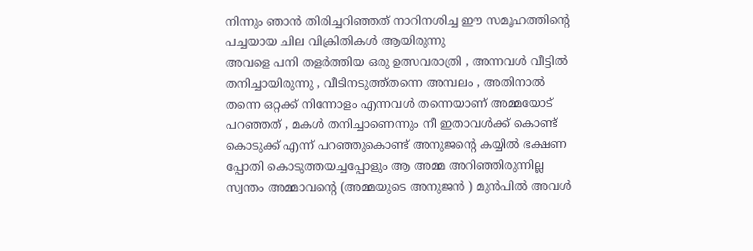നിന്നും ഞാന്‍ തിരിച്ചറിഞ്ഞത് നാറിനശിച്ച ഈ സമൂഹത്തിന്റെ പച്ചയായ ചില വിക്രിതികള്‍ ആയിരുന്നു
അവളെ പനി തളര്‍ത്തിയ ഒരു ഉത്സവരാത്രി , അന്നവള്‍ വീട്ടില്‍ തനിച്ചായിരുന്നു , വീടിനടുത്ത്തന്നെ അമ്പലം , അതിനാല്‍ തന്നെ ഒറ്റക്ക് നിന്നോളം എന്നവള്‍ തന്നെയാണ് അമ്മയോട് പറഞ്ഞത് , മകള്‍ തനിച്ചാണെന്നും നീ ഇതാവള്‍ക്ക് കൊണ്ട് കൊടുക്ക്‌ എന്ന് പറഞ്ഞുകൊണ്ട് അനുജന്റെ കയ്യില്‍ ഭക്ഷണ പ്പോതി കൊടുത്തയച്ചപ്പോളും ആ അമ്മ അറിഞ്ഞിരുന്നില്ല സ്വന്തം അമ്മാവന്റെ (അമ്മയുടെ അനുജന്‍ ) മുന്‍പില്‍ അവള്‍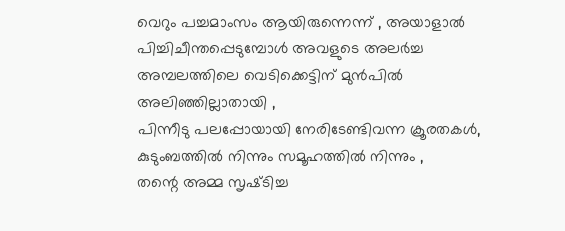വെറും പച്ചമാംസം ആയിരുന്നെന്ന് , അയാളാല്‍ പിച്ചിചീന്തപ്പെടുമ്പോള്‍ അവളുടെ അലര്‍ച്ച അമ്പലത്തിലെ വെടിക്കെട്ടിന് മുന്‍പില്‍ അലിഞ്ഞില്ലാതായി ,
പിന്നീടു പലപ്പോയായി നേരിടേണ്ടിവന്ന ക്രൂരതകള്‍, കുടുംബത്തില്‍ നിന്നും സമൂഹത്തില്‍ നിന്നും ,
തന്റെ അമ്മ സൃഷ്‌ടിച്ച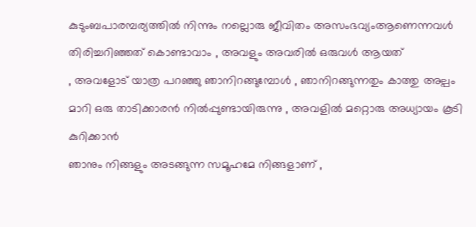കുടുംബപാരമ്പര്യത്തില്‍ നിന്നും നല്ലൊരു ജീവിതം അസംഭവ്യംആണെന്നവള്‍ തിരിച്ചറിഞ്ഞത് കൊണ്ടാവാം , അവളും അവരില്‍ ഒരുവള്‍ ആയത്
, അവളോട് യാത്ര പറഞ്ഞു ഞാനിറങ്ങുമ്പോള്‍ , ഞാനിറങ്ങുന്നതും കാത്തു അല്പം മാറി ഒരു താടിക്കാരന്‍ നില്‍പ്പുണ്ടായിരുന്നു , അവളില്‍ മറ്റൊരു അധ്യായം കൂടി കുറിക്കാന്‍
ഞാനും നിങ്ങളും അടങ്ങുന്ന സമൂഹമേ നിങ്ങളാണ് ,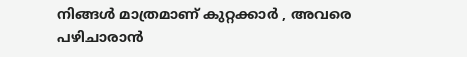നിങ്ങള്‍ മാത്രമാണ് കുറ്റക്കാര്‍ , അവരെ പഴിചാരാന്‍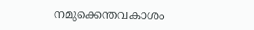നമുക്കെന്തവകാശം